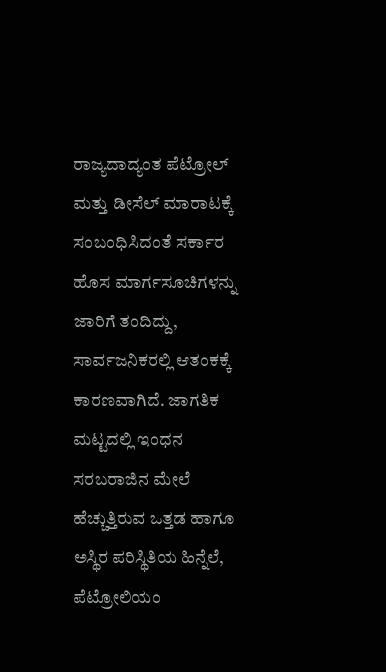ರಾಜ್ಯದಾದ್ಯಂತ ಪೆಟ್ರೋಲ್ ಮತ್ತು ಡೀಸೆಲ್ ಮಾರಾಟಕ್ಕೆ ಸಂಬಂಧಿಸಿದಂತೆ ಸರ್ಕಾರ ಹೊಸ ಮಾರ್ಗಸೂಚಿಗಳನ್ನು ಜಾರಿಗೆ ತಂದಿದ್ದು, ಸಾರ್ವಜನಿಕರಲ್ಲಿ ಆತಂಕಕ್ಕೆ ಕಾರಣವಾಗಿದೆ. ಜಾಗತಿಕ ಮಟ್ಟದಲ್ಲಿ ಇಂಧನ ಸರಬರಾಜಿನ ಮೇಲೆ ಹೆಚ್ಚುತ್ತಿರುವ ಒತ್ತಡ ಹಾಗೂ ಅಸ್ಥಿರ ಪರಿಸ್ಥಿತಿಯ ಹಿನ್ನೆಲೆ, ಪೆಟ್ರೋಲಿಯಂ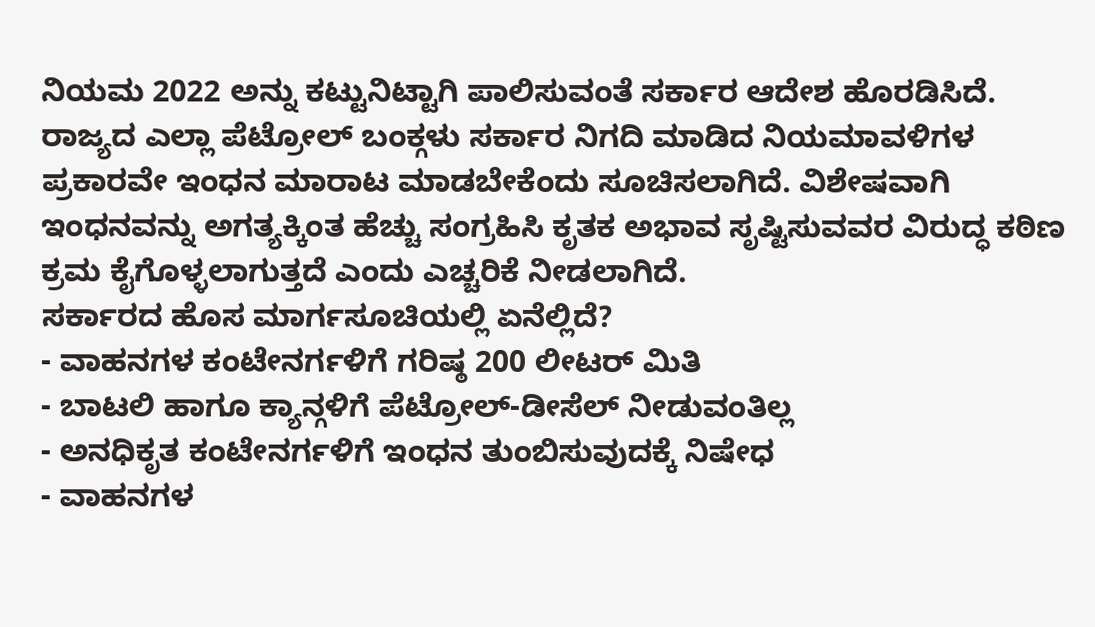ನಿಯಮ 2022 ಅನ್ನು ಕಟ್ಟುನಿಟ್ಟಾಗಿ ಪಾಲಿಸುವಂತೆ ಸರ್ಕಾರ ಆದೇಶ ಹೊರಡಿಸಿದೆ.
ರಾಜ್ಯದ ಎಲ್ಲಾ ಪೆಟ್ರೋಲ್ ಬಂಕ್ಗಳು ಸರ್ಕಾರ ನಿಗದಿ ಮಾಡಿದ ನಿಯಮಾವಳಿಗಳ ಪ್ರಕಾರವೇ ಇಂಧನ ಮಾರಾಟ ಮಾಡಬೇಕೆಂದು ಸೂಚಿಸಲಾಗಿದೆ. ವಿಶೇಷವಾಗಿ ಇಂಧನವನ್ನು ಅಗತ್ಯಕ್ಕಿಂತ ಹೆಚ್ಚು ಸಂಗ್ರಹಿಸಿ ಕೃತಕ ಅಭಾವ ಸೃಷ್ಟಿಸುವವರ ವಿರುದ್ಧ ಕಠಿಣ ಕ್ರಮ ಕೈಗೊಳ್ಳಲಾಗುತ್ತದೆ ಎಂದು ಎಚ್ಚರಿಕೆ ನೀಡಲಾಗಿದೆ.
ಸರ್ಕಾರದ ಹೊಸ ಮಾರ್ಗಸೂಚಿಯಲ್ಲಿ ಏನೆಲ್ಲಿದೆ?
- ವಾಹನಗಳ ಕಂಟೇನರ್ಗಳಿಗೆ ಗರಿಷ್ಠ 200 ಲೀಟರ್ ಮಿತಿ
- ಬಾಟಲಿ ಹಾಗೂ ಕ್ಯಾನ್ಗಳಿಗೆ ಪೆಟ್ರೋಲ್-ಡೀಸೆಲ್ ನೀಡುವಂತಿಲ್ಲ
- ಅನಧಿಕೃತ ಕಂಟೇನರ್ಗಳಿಗೆ ಇಂಧನ ತುಂಬಿಸುವುದಕ್ಕೆ ನಿಷೇಧ
- ವಾಹನಗಳ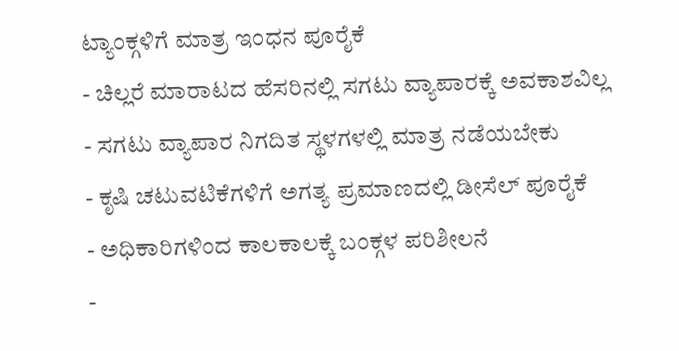ಟ್ಯಾಂಕ್ಗಳಿಗೆ ಮಾತ್ರ ಇಂಧನ ಪೂರೈಕೆ
- ಚಿಲ್ಲರೆ ಮಾರಾಟದ ಹೆಸರಿನಲ್ಲಿ ಸಗಟು ವ್ಯಾಪಾರಕ್ಕೆ ಅವಕಾಶವಿಲ್ಲ
- ಸಗಟು ವ್ಯಾಪಾರ ನಿಗದಿತ ಸ್ಥಳಗಳಲ್ಲಿ ಮಾತ್ರ ನಡೆಯಬೇಕು
- ಕೃಷಿ ಚಟುವಟಿಕೆಗಳಿಗೆ ಅಗತ್ಯ ಪ್ರಮಾಣದಲ್ಲಿ ಡೀಸೆಲ್ ಪೂರೈಕೆ
- ಅಧಿಕಾರಿಗಳಿಂದ ಕಾಲಕಾಲಕ್ಕೆ ಬಂಕ್ಗಳ ಪರಿಶೀಲನೆ
-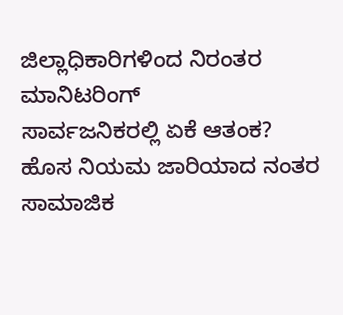ಜಿಲ್ಲಾಧಿಕಾರಿಗಳಿಂದ ನಿರಂತರ ಮಾನಿಟರಿಂಗ್
ಸಾರ್ವಜನಿಕರಲ್ಲಿ ಏಕೆ ಆತಂಕ?
ಹೊಸ ನಿಯಮ ಜಾರಿಯಾದ ನಂತರ ಸಾಮಾಜಿಕ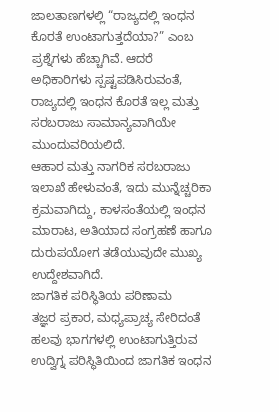ಜಾಲತಾಣಗಳಲ್ಲಿ “ರಾಜ್ಯದಲ್ಲಿ ಇಂಧನ ಕೊರತೆ ಉಂಟಾಗುತ್ತದೆಯಾ?” ಎಂಬ ಪ್ರಶ್ನೆಗಳು ಹೆಚ್ಚಾಗಿವೆ. ಆದರೆ ಅಧಿಕಾರಿಗಳು ಸ್ಪಷ್ಟಪಡಿಸಿರುವಂತೆ, ರಾಜ್ಯದಲ್ಲಿ ಇಂಧನ ಕೊರತೆ ಇಲ್ಲ ಮತ್ತು ಸರಬರಾಜು ಸಾಮಾನ್ಯವಾಗಿಯೇ ಮುಂದುವರಿಯಲಿದೆ.
ಆಹಾರ ಮತ್ತು ನಾಗರಿಕ ಸರಬರಾಜು ಇಲಾಖೆ ಹೇಳುವಂತೆ, ಇದು ಮುನ್ನೆಚ್ಚರಿಕಾ ಕ್ರಮವಾಗಿದ್ದು, ಕಾಳಸಂತೆಯಲ್ಲಿ ಇಂಧನ ಮಾರಾಟ, ಅತಿಯಾದ ಸಂಗ್ರಹಣೆ ಹಾಗೂ ದುರುಪಯೋಗ ತಡೆಯುವುದೇ ಮುಖ್ಯ ಉದ್ದೇಶವಾಗಿದೆ.
ಜಾಗತಿಕ ಪರಿಸ್ಥಿತಿಯ ಪರಿಣಾಮ
ತಜ್ಞರ ಪ್ರಕಾರ, ಮಧ್ಯಪ್ರಾಚ್ಯ ಸೇರಿದಂತೆ ಹಲವು ಭಾಗಗಳಲ್ಲಿ ಉಂಟಾಗುತ್ತಿರುವ ಉದ್ವಿಗ್ನ ಪರಿಸ್ಥಿತಿಯಿಂದ ಜಾಗತಿಕ ಇಂಧನ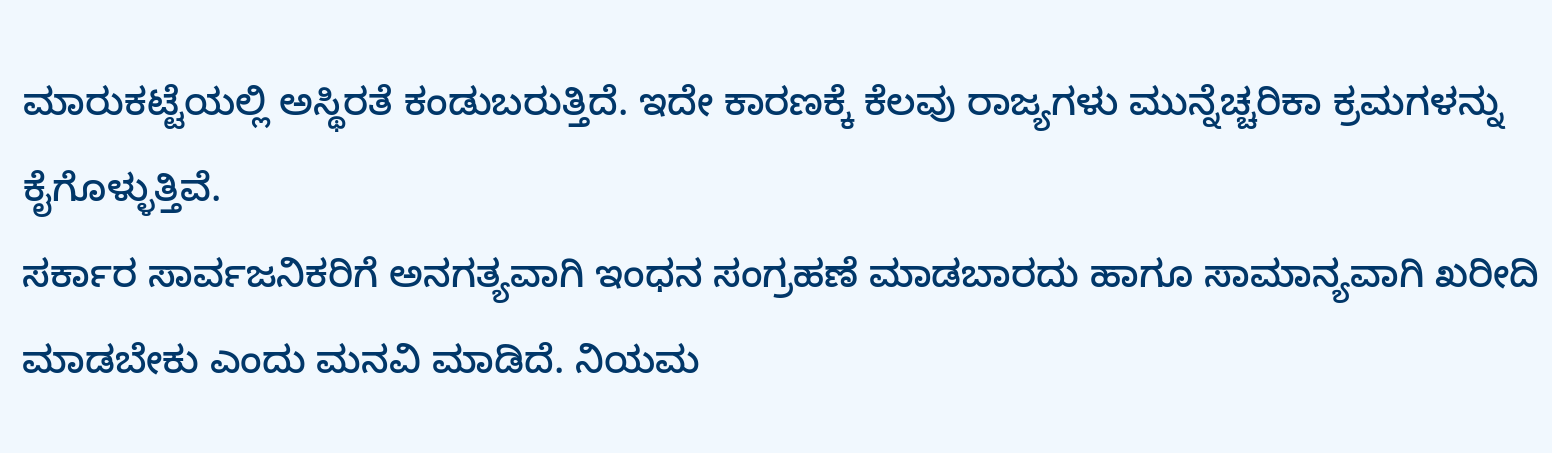ಮಾರುಕಟ್ಟೆಯಲ್ಲಿ ಅಸ್ಥಿರತೆ ಕಂಡುಬರುತ್ತಿದೆ. ಇದೇ ಕಾರಣಕ್ಕೆ ಕೆಲವು ರಾಜ್ಯಗಳು ಮುನ್ನೆಚ್ಚರಿಕಾ ಕ್ರಮಗಳನ್ನು ಕೈಗೊಳ್ಳುತ್ತಿವೆ.
ಸರ್ಕಾರ ಸಾರ್ವಜನಿಕರಿಗೆ ಅನಗತ್ಯವಾಗಿ ಇಂಧನ ಸಂಗ್ರಹಣೆ ಮಾಡಬಾರದು ಹಾಗೂ ಸಾಮಾನ್ಯವಾಗಿ ಖರೀದಿ ಮಾಡಬೇಕು ಎಂದು ಮನವಿ ಮಾಡಿದೆ. ನಿಯಮ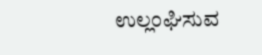ಉಲ್ಲಂಘಿಸುವ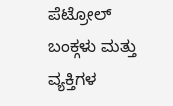ಪೆಟ್ರೋಲ್ ಬಂಕ್ಗಳು ಮತ್ತು ವ್ಯಕ್ತಿಗಳ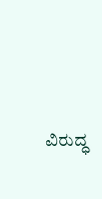ವಿರುದ್ಧ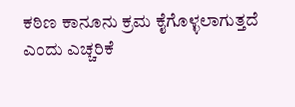ಕಠಿಣ ಕಾನೂನು ಕ್ರಮ ಕೈಗೊಳ್ಳಲಾಗುತ್ತದೆ ಎಂದು ಎಚ್ಚರಿಕೆ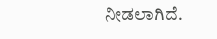ನೀಡಲಾಗಿದೆ.